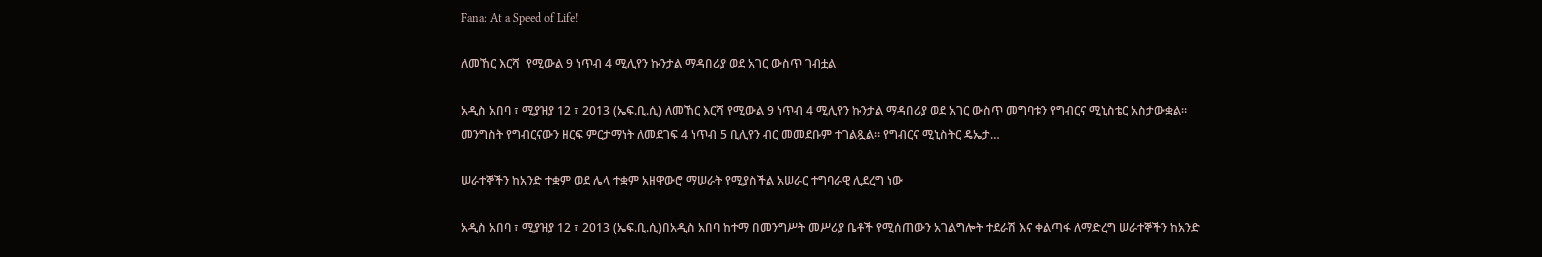Fana: At a Speed of Life!

ለመኸር እርሻ  የሚውል 9 ነጥብ 4 ሚሊየን ኩንታል ማዳበሪያ ወደ አገር ውስጥ ገብቷል

አዲስ አበባ ፣ ሚያዝያ 12 ፣ 2013 (ኤፍ.ቢ.ሲ) ለመኸር እርሻ የሚውል 9 ነጥብ 4 ሚሊየን ኩንታል ማዳበሪያ ወደ አገር ውስጥ መግባቱን የግብርና ሚኒስቴር አስታውቋል። መንግስት የግብርናውን ዘርፍ ምርታማነት ለመደገፍ 4 ነጥብ 5 ቢሊየን ብር መመደቡም ተገልጿል። የግብርና ሚኒስትር ዴኤታ…

ሠራተኞችን ከአንድ ተቋም ወደ ሌላ ተቋም አዘዋውሮ ማሠራት የሚያስችል አሠራር ተግባራዊ ሊደረግ ነው

አዲስ አበባ ፣ ሚያዝያ 12 ፣ 2013 (ኤፍ.ቢ.ሲ)በአዲስ አበባ ከተማ በመንግሥት መሥሪያ ቤቶች የሚሰጠውን አገልግሎት ተደራሽ እና ቀልጣፋ ለማድረግ ሠራተኞችን ከአንድ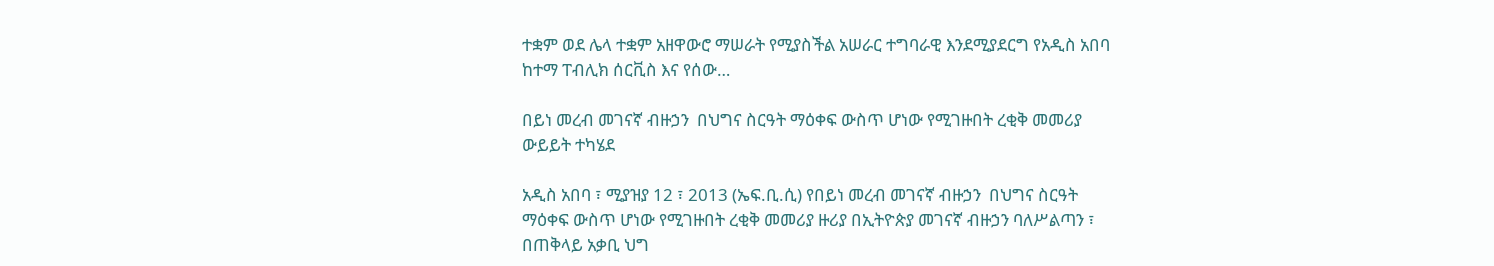ተቋም ወደ ሌላ ተቋም አዘዋውሮ ማሠራት የሚያስችል አሠራር ተግባራዊ እንደሚያደርግ የአዲስ አበባ ከተማ ፐብሊክ ሰርቪስ እና የሰው…

በይነ መረብ መገናኛ ብዙኃን  በህግና ስርዓት ማዕቀፍ ውስጥ ሆነው የሚገዙበት ረቂቅ መመሪያ ውይይት ተካሄደ

አዲስ አበባ ፣ ሚያዝያ 12 ፣ 2013 (ኤፍ.ቢ.ሲ) የበይነ መረብ መገናኛ ብዙኃን  በህግና ስርዓት ማዕቀፍ ውስጥ ሆነው የሚገዙበት ረቂቅ መመሪያ ዙሪያ በኢትዮጵያ መገናኛ ብዙኃን ባለሥልጣን ፣ በጠቅላይ አቃቢ ህግ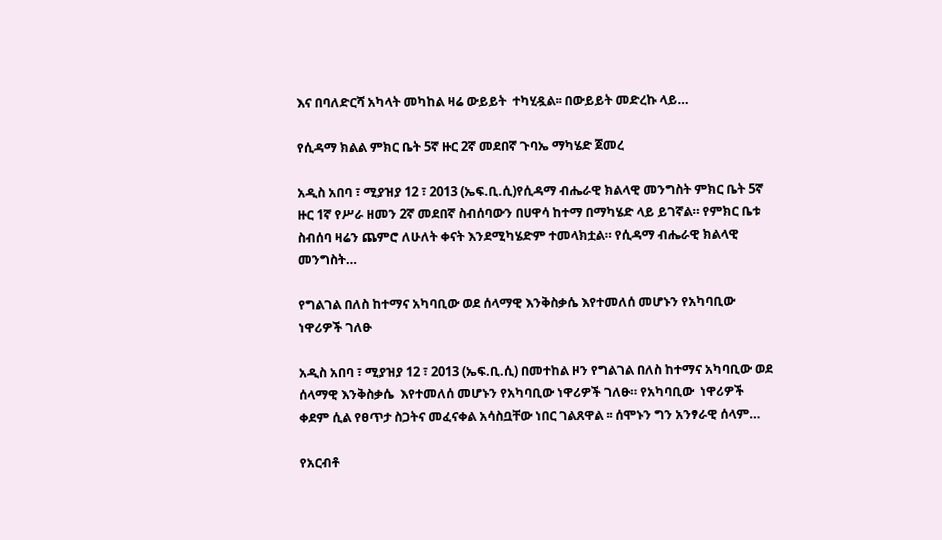እና በባለድርሻ አካላት መካከል ዛሬ ውይይት  ተካሂዷል፡፡ በውይይት መድረኩ ላይ…

የሲዳማ ክልል ምክር ቤት 5ኛ ዙር 2ኛ መደበኛ ጉባኤ ማካሄድ ጀመረ

አዲስ አበባ ፣ ሚያዝያ 12 ፣ 2013 (ኤፍ.ቢ.ሲ)የሲዳማ ብሔራዊ ክልላዊ መንግስት ምክር ቤት 5ኛ ዙር 1ኛ የሥራ ዘመን 2ኛ መደበኛ ስብሰባውን በሀዋሳ ከተማ በማካሄድ ላይ ይገኛል። የምክር ቤቱ ስብሰባ ዛሬን ጨምሮ ለሁለት ቀናት እንደሚካሄድም ተመላክቷል። የሲዳማ ብሔራዊ ክልላዊ መንግስት…

የግልገል በለስ ከተማና አካባቢው ወደ ሰላማዊ እንቅስቃሴ እየተመለሰ መሆኑን የአካባቢው ነዋሪዎች ገለፁ

አዲስ አበባ ፣ ሚያዝያ 12 ፣ 2013 (ኤፍ.ቢ.ሲ) በመተከል ዞን የግልገል በለስ ከተማና አካባቢው ወደ ሰላማዊ እንቅስቃሴ  እየተመለሰ መሆኑን የአካባቢው ነዋሪዎች ገለፁ። የአካባቢው  ነዋሪዎች ቀደም ሲል የፀጥታ ስጋትና መፈናቀል አሳስቧቸው ነበር ገልጸዋል ፡፡ ሰሞኑን ግን አንፃራዊ ሰላም…

የአርብቶ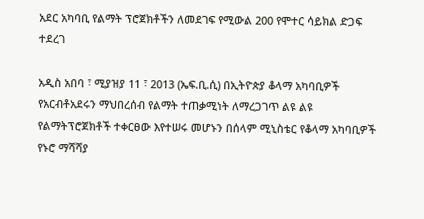አደር አካባቢ የልማት ፕሮጀክቶችን ለመደገፍ የሚውል 200 የሞተር ሳይክል ድጋፍ ተደረገ

አዲስ አበባ ፣ ሚያዝያ 11 ፣ 2013 (ኤፍ.ቢ.ሲ) በኢትዮጵያ ቆላማ አካባቢዎች የአርብቶአደሩን ማህበረሰብ የልማት ተጠቃሚነት ለማረጋገጥ ልዩ ልዩ የልማትፕሮጀክቶች ተቀርፀው እየተሠሩ መሆኑን በሰላም ሚኒስቴር የቆላማ አካባቢዎች የኑሮ ማሻሻያ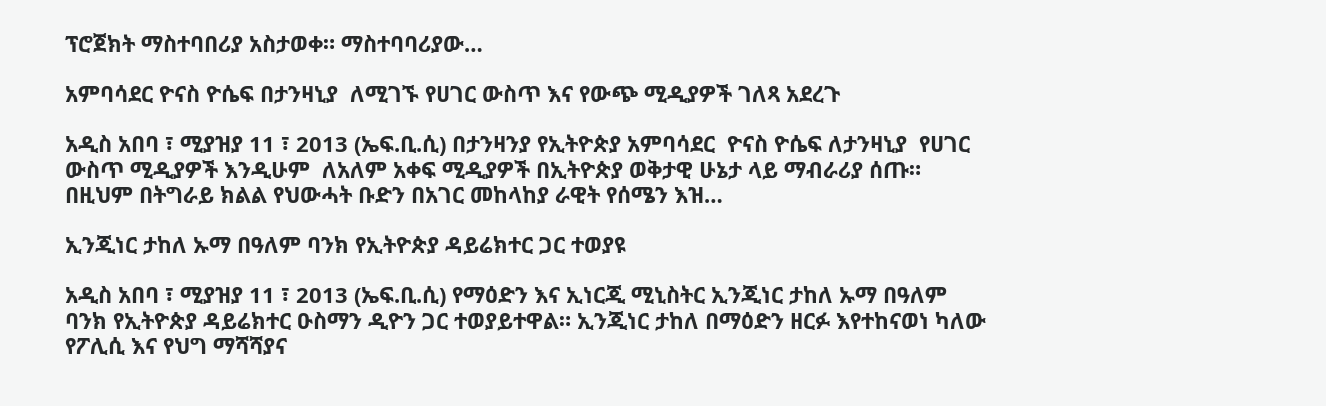ፕሮጀክት ማስተባበሪያ አስታወቀ። ማስተባባሪያው…

አምባሳደር ዮናስ ዮሴፍ በታንዛኒያ  ለሚገኙ የሀገር ውስጥ እና የውጭ ሚዲያዎች ገለጻ አደረጉ

አዲስ አበባ ፣ ሚያዝያ 11 ፣ 2013 (ኤፍ.ቢ.ሲ) በታንዛንያ የኢትዮጵያ አምባሳደር  ዮናስ ዮሴፍ ለታንዛኒያ  የሀገር ውስጥ ሚዲያዎች እንዲሁም  ለአለም አቀፍ ሚዲያዎች በኢትዮጵያ ወቅታዊ ሁኔታ ላይ ማብራሪያ ሰጡ። በዚህም በትግራይ ክልል የህውሓት ቡድን በአገር መከላከያ ራዊት የሰሜን እዝ…

ኢንጂነር ታከለ ኡማ በዓለም ባንክ የኢትዮጵያ ዳይሬክተር ጋር ተወያዩ

አዲስ አበባ ፣ ሚያዝያ 11 ፣ 2013 (ኤፍ.ቢ.ሲ) የማዕድን እና ኢነርጂ ሚኒስትር ኢንጂነር ታከለ ኡማ በዓለም ባንክ የኢትዮጵያ ዳይሬክተር ዑስማን ዲዮን ጋር ተወያይተዋል። ኢንጂነር ታከለ በማዕድን ዘርፉ እየተከናወነ ካለው የፖሊሲ እና የህግ ማሻሻያና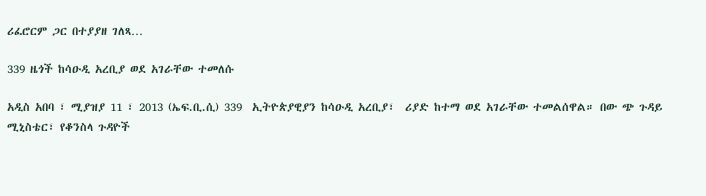ሪፈሮርም ጋር በተያያዘ ገለጻ…

339 ዜጎች ከሳዑዲ አረቢያ ወደ አገራቸው ተመለሱ

አዲስ አበባ ፣ ሚያዝያ 11 ፣ 2013 (ኤፍ.ቢ.ሲ) 339  ኢትዮጵያዊያን ከሳዑዲ አረቢያ፣  ሪያድ ከተማ ወደ አገራቸው ተመልሰዋል። በው ጭ ጉዳይ ሚኒስቴር፣ የቆንስላ ጉዳዮች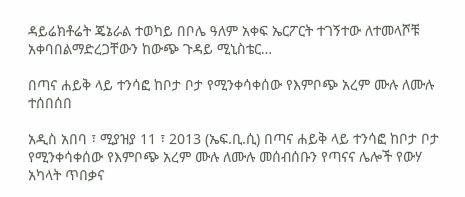ዳይሬክቶሬት ጄኔራል ተወካይ በቦሌ ዓለም አቀፍ ኤርፖርት ተገኝተው ለተመላሾቹ አቀባበልማድረጋቸውን ከውጭ ጉዳይ ሚኒስቴር…

በጣና ሐይቅ ላይ ተንሳፎ ከቦታ ቦታ የሚንቀሳቀሰው የእምቦጭ አረም ሙሉ ለሙሉ ተሰበሰበ

አዲስ አበባ ፣ ሚያዝያ 11 ፣ 2013 (ኤፍ.ቢ.ሲ) በጣና ሐይቅ ላይ ተንሳፎ ከቦታ ቦታ የሚንቀሳቀሰው የእምቦጭ አረም ሙሉ ለሙሉ መሰብሰቡን የጣናና ሌሎች የውሃ አካላት ጥበቃና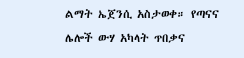ልማት ኤጀንሲ አስታወቀ። የጣናና ሌሎች ውሃ አካላት ጥበቃና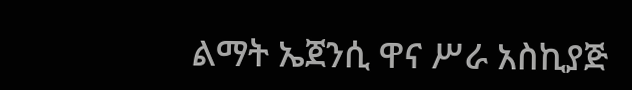ልማት ኤጀንሲ ዋና ሥራ አስኪያጅ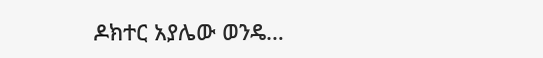ዶክተር አያሌው ወንዴ…